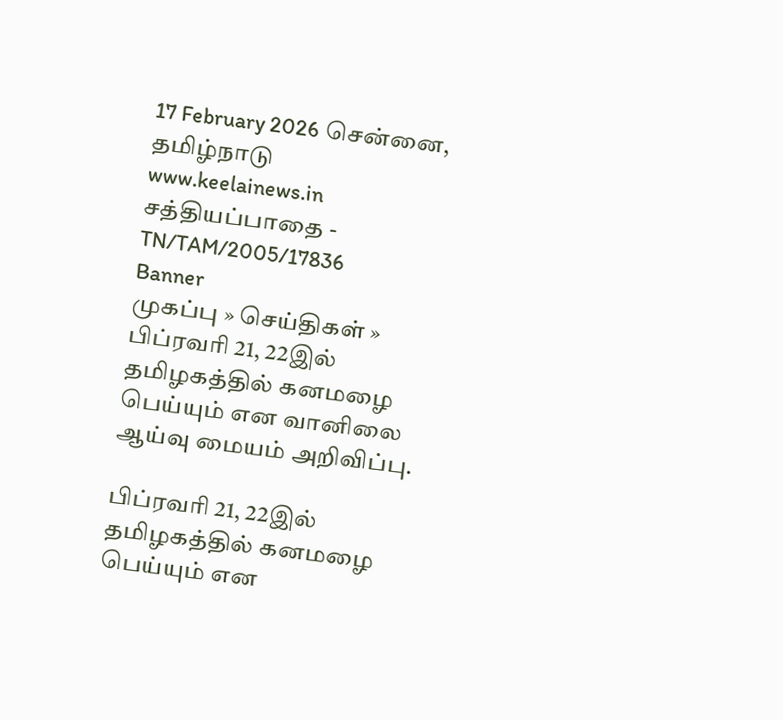17 February 2026 சென்னை, தமிழ்நாடு
www.keelainews.in
சத்தியப்பாதை - TN/TAM/2005/17836
Banner
முகப்பு » செய்திகள் » பிப்ரவரி 21, 22இல் தமிழகத்தில் கனமழை பெய்யும் என வானிலை ஆய்வு மையம் அறிவிப்பு.

பிப்ரவரி 21, 22இல் தமிழகத்தில் கனமழை பெய்யும் என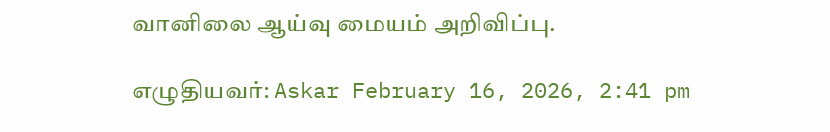வானிலை ஆய்வு மையம் அறிவிப்பு.

எழுதியவர்: Askar February 16, 2026, 2:41 pm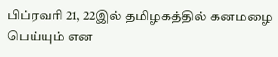பிப்ரவரி 21, 22இல் தமிழகத்தில் கனமழை பெய்யும் என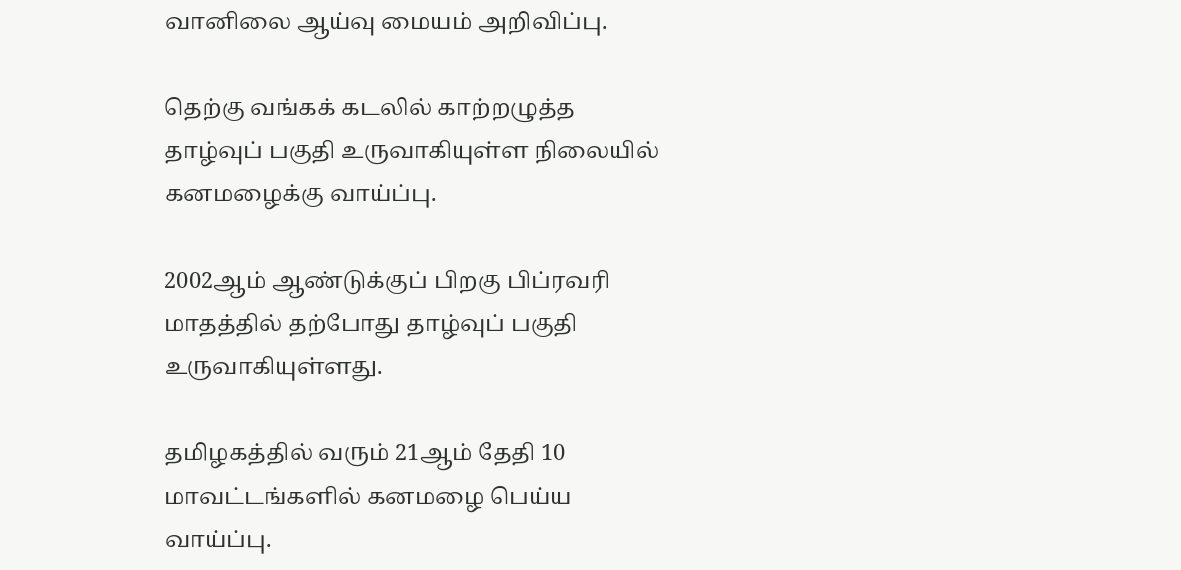வானிலை ஆய்வு மையம் அறிவிப்பு.

தெற்கு வங்கக் கடலில் காற்றழுத்த தாழ்வுப் பகுதி உருவாகியுள்ள நிலையில் கனமழைக்கு வாய்ப்பு.

2002ஆம் ஆண்டுக்குப் பிறகு பிப்ரவரி மாதத்தில் தற்போது தாழ்வுப் பகுதி உருவாகியுள்ளது.

தமிழகத்தில் வரும் 21ஆம் தேதி 10 மாவட்டங்களில் கனமழை பெய்ய வாய்ப்பு.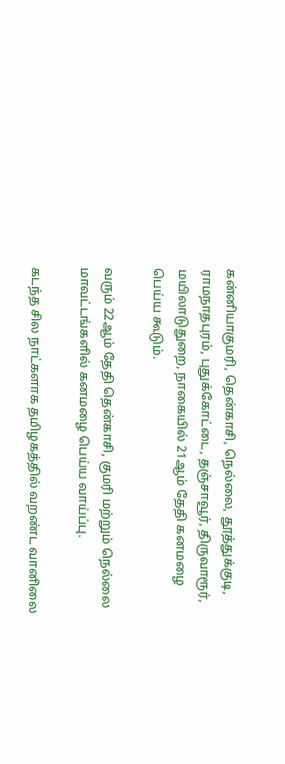கன்னியாகுமரி, தென்காசி, நெல்லை, தூத்துக்குடி, ராமநாதபுரம், புதுக்கோட்டை, தஞ்சாவூர், திருவாரூர், மயிலாடுதுறை, நாகையில் 21ஆம் தேதி கனமழை பெய்ய கூடும்.

வரும் 22ஆம் தேதி தென்காசி, குமரி மற்றும் நெல்லை மாவட்டங்களில் கனமழை பெய்ய வாய்ப்பு.

கடந்த சில நாட்களாக தமிழகத்தில் வறண்ட வானிலை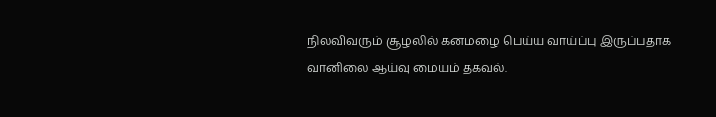நிலவிவரும் சூழலில் கனமழை பெய்ய வாய்ப்பு இருப்பதாக வானிலை ஆய்வு மையம் தகவல்.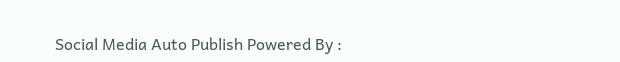Social Media Auto Publish Powered By :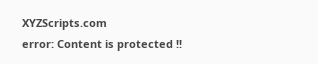XYZScripts.com
error: Content is protected !!